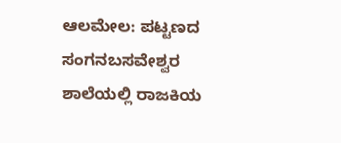ಆಲಮೇಲ: ಪಟ್ಟಣದ ಸಂಗನಬಸವೇಶ್ವರ ಶಾಲೆಯಲ್ಲಿ ರಾಜಕಿಯ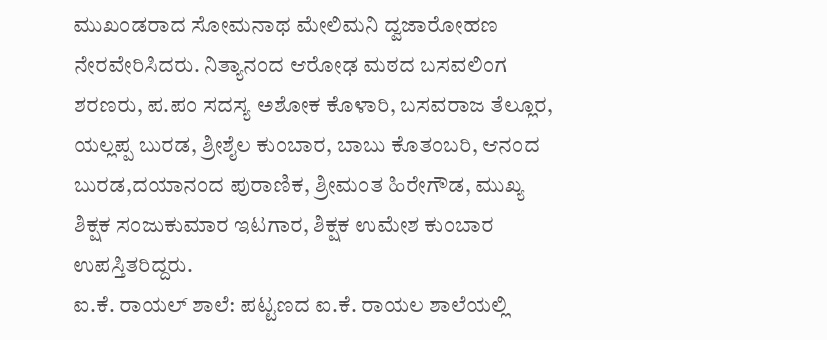ಮುಖಂಡರಾದ ಸೋಮನಾಥ ಮೇಲಿಮನಿ ದ್ವಜಾರೋಹಣ ನೇರವೇರಿಸಿದರು. ನಿತ್ಯಾನಂದ ಆರೋಢ ಮಠದ ಬಸವಲಿಂಗ ಶರಣರು, ಪ.ಪಂ ಸದಸ್ಯ ಅಶೋಕ ಕೊಳಾರಿ, ಬಸವರಾಜ ತೆಲ್ಲೂರ, ಯಲ್ಲಪ್ಪ ಬುರಡ, ಶ್ರೀಶೈಲ ಕುಂಬಾರ, ಬಾಬು ಕೊತಂಬರಿ, ಆನಂದ ಬುರಡ,ದಯಾನಂದ ಪುರಾಣಿಕ, ಶ್ರೀಮಂತ ಹಿರೇಗೌಡ, ಮುಖ್ಯ ಶಿಕ್ಷಕ ಸಂಜುಕುಮಾರ ಇಟಗಾರ, ಶಿಕ್ಷಕ ಉಮೇಶ ಕುಂಬಾರ ಉಪಸ್ತಿತರಿದ್ದರು.
ಐ.ಕೆ. ರಾಯಲ್ ಶಾಲೆ: ಪಟ್ಟಣದ ಐ.ಕೆ. ರಾಯಲ ಶಾಲೆಯಲ್ಲಿ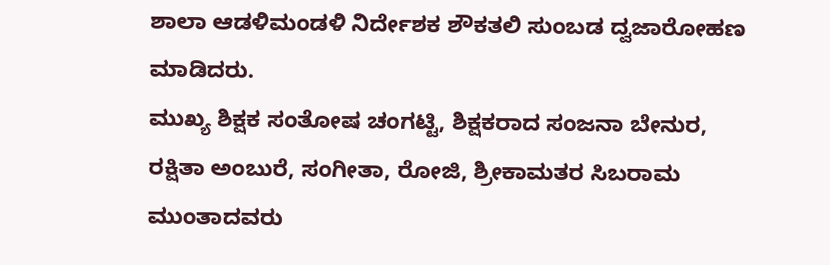ಶಾಲಾ ಆಡಳಿಮಂಡಳಿ ನಿರ್ದೇಶಕ ಶೌಕತಲಿ ಸುಂಬಡ ದ್ವಜಾರೋಹಣ ಮಾಡಿದರು.
ಮುಖ್ಯ ಶಿಕ್ಷಕ ಸಂತೋಷ ಚಂಗಟ್ಟಿ, ಶಿಕ್ಷಕರಾದ ಸಂಜನಾ ಬೇನುರ, ರಕ್ಷಿತಾ ಅಂಬುರೆ, ಸಂಗೀತಾ, ರೋಜಿ, ಶ್ರೀಕಾಮತರ ಸಿಬರಾಮ ಮುಂತಾದವರು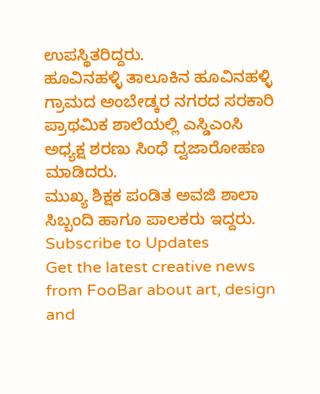ಉಪಸ್ಥಿತರಿದ್ದರು.
ಹೂವಿನಹಳ್ಳಿ ತಾಲೂಕಿನ ಹೂವಿನಹಳ್ಳಿ ಗ್ರಾಮದ ಅಂಬೇಡ್ಕರ ನಗರದ ಸರಕಾರಿ ಪ್ರಾಥಮಿಕ ಶಾಲೆಯಲ್ಲಿ ಎಸ್ಡಿಎಂಸಿ ಅಧ್ಯಕ್ಷ ಶರಣು ಸಿಂಧೆ ದ್ವಜಾರೋಹಣ ಮಾಡಿದರು.
ಮುಖ್ಯ ಶಿಕ್ಷಕ ಪಂಡಿತ ಅವಜಿ ಶಾಲಾ ಸಿಬ್ಬಂದಿ ಹಾಗೂ ಪಾಲಕರು ಇದ್ದರು.
Subscribe to Updates
Get the latest creative news from FooBar about art, design and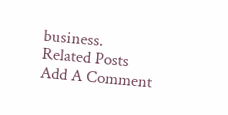business.
Related Posts
Add A Comment